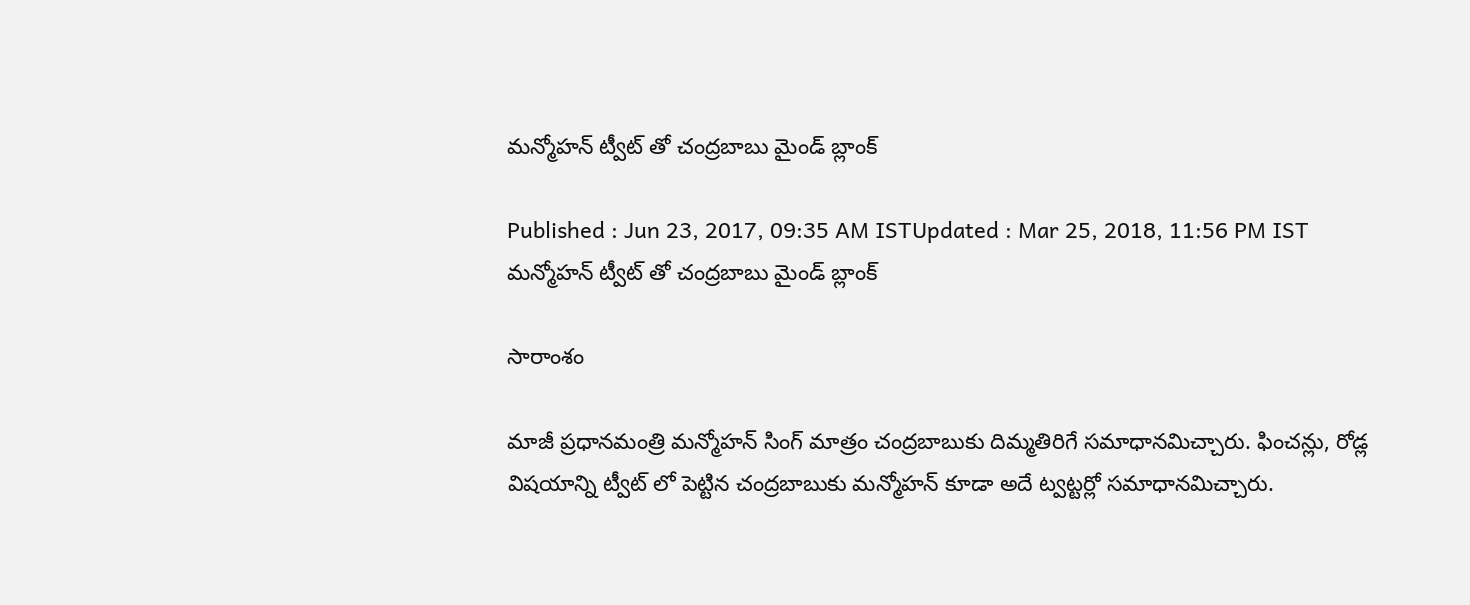మన్మోహన్ ట్వీట్ తో చంద్రబాబు మైండ్ బ్లాంక్

Published : Jun 23, 2017, 09:35 AM ISTUpdated : Mar 25, 2018, 11:56 PM IST
మన్మోహన్ ట్వీట్ తో చంద్రబాబు మైండ్ బ్లాంక్

సారాంశం

మాజీ ప్రధానమంత్రి మన్మోహన్ సింగ్ మాత్రం చంద్రబాబుకు దిమ్మతిరిగే సమాధానమిచ్చారు. ఫించన్లు, రోడ్ల విషయాన్ని ట్వీట్ లో పెట్టిన చంద్రబాబుకు మన్మోహన్ కూడా అదే ట్వట్టర్లో సమాధానమిచ్చారు.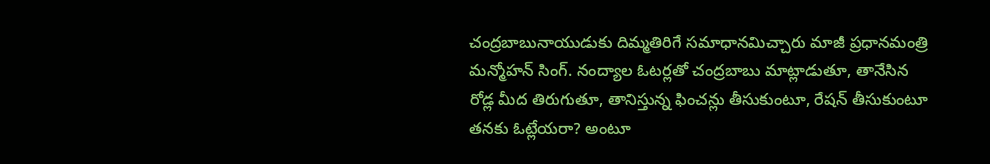చంద్రబాబునాయుడుకు దిమ్మతిరిగే సమాధానమిచ్చారు మాజీ ప్రధానమంత్రి మన్మోహన్ సింగ్. నంద్యాల ఓటర్లతో చంద్రబాబు మాట్లాడుతూ, తానేసిన రోడ్ల మీద తిరుగుతూ, తానిస్తున్న ఫించన్లు తీసుకుంటూ, రేషన్ తీసుకుంటూ తనకు ఓట్లేయరా? అంటూ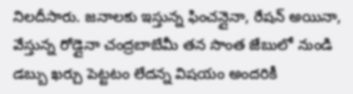నిలదీసారు. జనాలకు ఇస్తున్న ఫించన్లైనా, రేషన్ అయినా, వేస్తున్న రోడ్లైనా చంద్రబాబేమీ తన సొంత జేబులో నుండి డబ్బు ఖర్చు పెట్టటం లేదన్న విషయం అందరికీ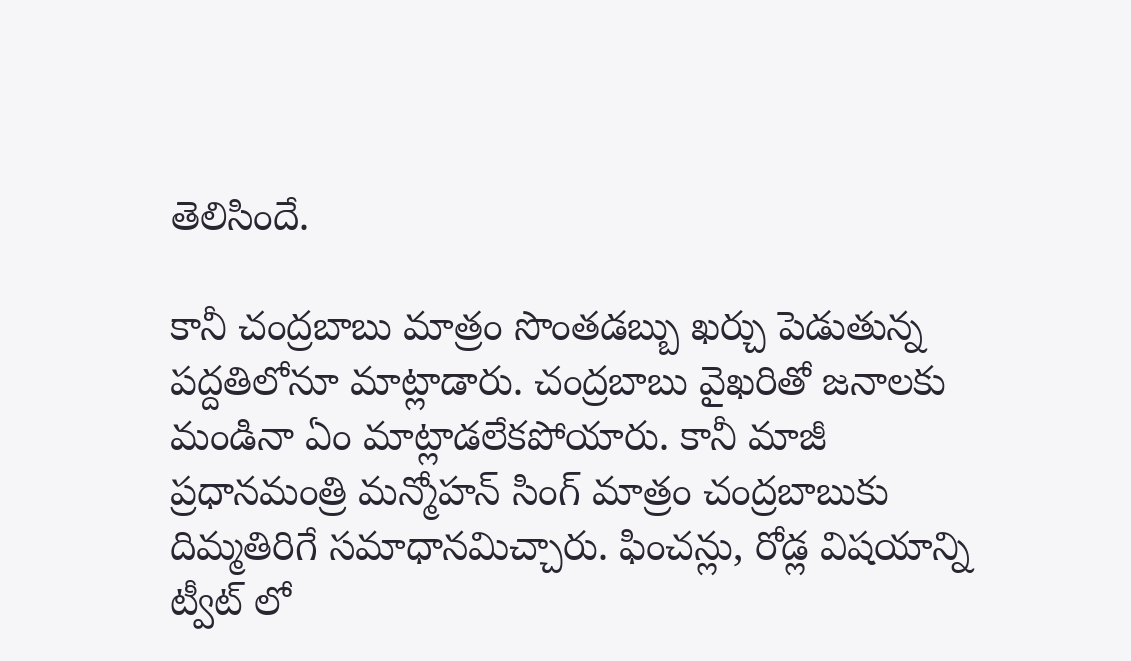తెలిసిందే.

కానీ చంద్రబాబు మాత్రం సొంతడబ్బు ఖర్చు పెడుతున్న పద్దతిలోనూ మాట్లాడారు. చంద్రబాబు వైఖరితో జనాలకు మండినా ఏం మాట్లాడలేకపోయారు. కానీ మాజీ ప్రధానమంత్రి మన్మోహన్ సింగ్ మాత్రం చంద్రబాబుకు దిమ్మతిరిగే సమాధానమిచ్చారు. ఫించన్లు, రోడ్ల విషయాన్ని ట్వీట్ లో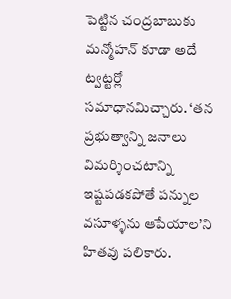పెట్టిన చంద్రబాబుకు మన్మోహన్ కూడా అదే ట్వట్టర్లో సమాధానమిచ్చారు. ‘తన ప్రభుత్వాన్ని జనాలు విమర్శించటాన్ని ఇష్టపడకపోతే పన్నుల వసూళ్ళను ఆపేయాల’ని హితవు పలికారు.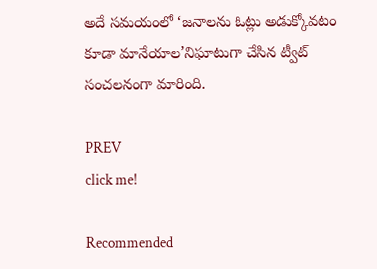అదే సమయంలో ‘జనాలను ఓట్లు అడుక్కోవటం కూడా మానేయాల’నిఘాటుగా చేసిన ట్వీట్ సంచలనంగా మారింది.

PREV
click me!

Recommended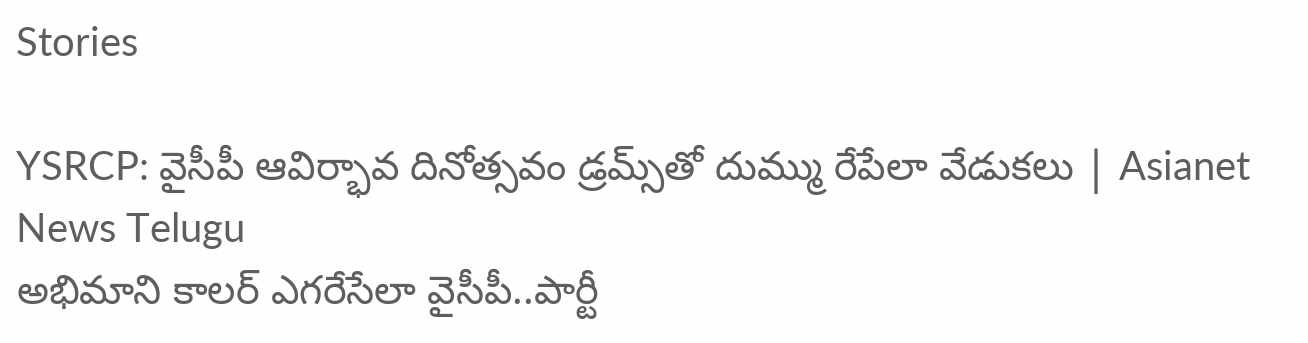Stories

YSRCP: వైసీపీ ఆవిర్భావ దినోత్సవం డ్రమ్స్‌తో దుమ్ము రేపేలా వేడుకలు | Asianet News Telugu
అభిమాని కాలర్ ఎగరేసేలా వైసీపీ..పార్టీ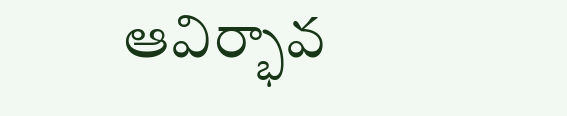ఆవిర్భావ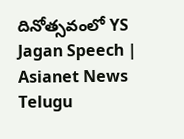దినోత్సవంలో YS Jagan Speech | Asianet News Telugu